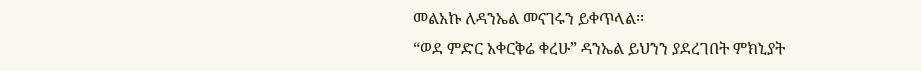መልአኩ ለዳንኤል መናገሩን ይቀጥላል፡፡
“ወደ ምድር አቀርቅሬ ቀረሁ” ዳንኤል ይህንን ያደረገበት ምክኒያት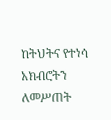ከትህትና የተነሳ አክብሮትን ለመሥጠት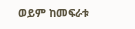ወይም ከመፍራቱ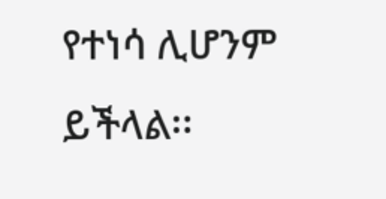የተነሳ ሊሆንም ይችላል፡፡